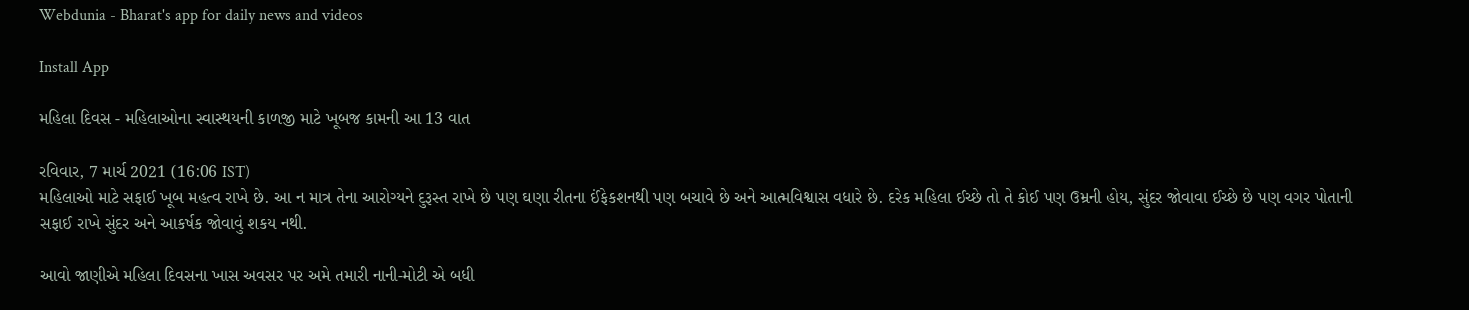Webdunia - Bharat's app for daily news and videos

Install App

મહિલા દિવસ - મહિલાઓના સ્વાસ્થયની કાળજી માટે ખૂબજ કામની આ 13 વાત

રવિવાર, 7 માર્ચ 2021 (16:06 IST)
મહિલાઓ માટે સફાઈ ખૂબ મહત્વ રાખે છે. આ ન માત્ર તેના આરોગ્યને દુરૂસ્ત રાખે છે પણ ઘણા રીતના ઈંફેકશનથી પણ બચાવે છે અને આત્મવિશ્વાસ વધારે છે. દરેક મહિલા ઈચ્છે તો તે કોઈ પણ ઉમ્રની હોય, સુંદર જોવાવા ઈચ્છે છે પણ વગર પોતાની સફાઈ રાખે સુંદર અને આકર્ષક જોવાવું શકય નથી.

આવો જાણીએ મહિલા દિવસના ખાસ અવસર પર અમે તમારી નાની-મોટી એ બધી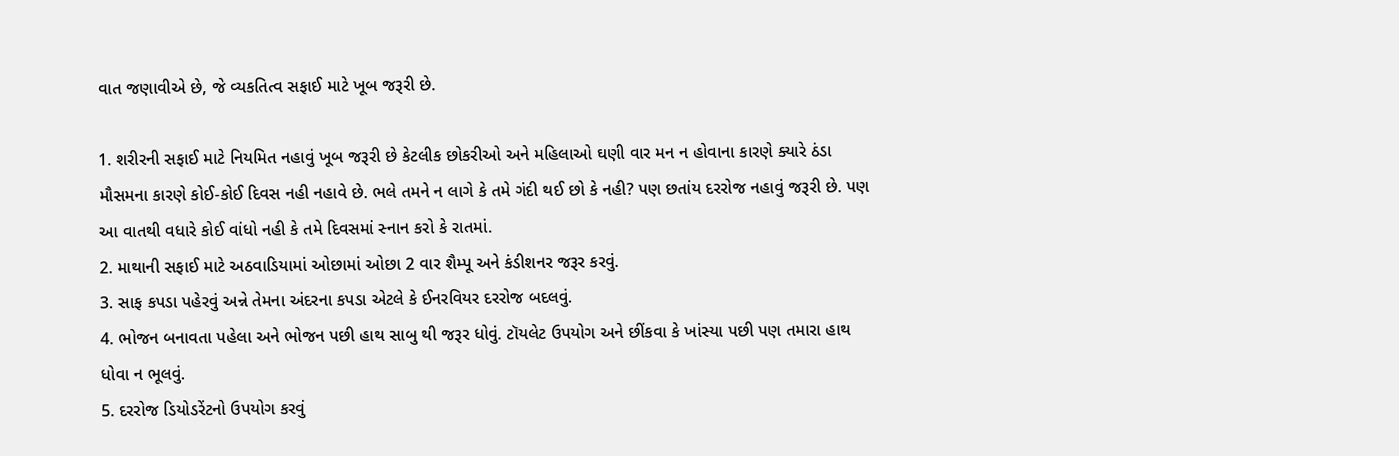વાત જણાવીએ છે, જે વ્યકતિત્વ સફાઈ માટે ખૂબ જરૂરી છે.

1. શરીરની સફાઈ માટે નિયમિત નહાવું ખૂબ જરૂરી છે કેટલીક છોકરીઓ અને મહિલાઓ ઘણી વાર મન ન હોવાના કારણે ક્યારે ઠંડા મૌસમના કારણે કોઈ-કોઈ દિવસ નહી નહાવે છે. ભલે તમને ન લાગે કે તમે ગંદી થઈ છો કે નહી? પણ છતાંય દરરોજ નહાવું જરૂરી છે. પણ આ વાતથી વધારે કોઈ વાંધો નહી કે તમે દિવસમાં સ્નાન કરો કે રાતમાં.
2. માથાની સફાઈ માટે અઠવાડિયામાં ઓછામાં ઓછા 2 વાર શૈમ્પૂ અને કંડીશનર જરૂર કરવું.
3. સાફ કપડા પહેરવું અન્ને તેમના અંદરના કપડા એટલે કે ઈનરવિયર દરરોજ બદલવું.
4. ભોજન બનાવતા પહેલા અને ભોજન પછી હાથ સાબુ થી જરૂર ધોવું. ટૉયલેટ ઉપયોગ અને છીંકવા કે ખાંસ્યા પછી પણ તમારા હાથ ધોવા ન ભૂલવું.
5. દરરોજ ડિયોડરેંટનો ઉપયોગ કરવું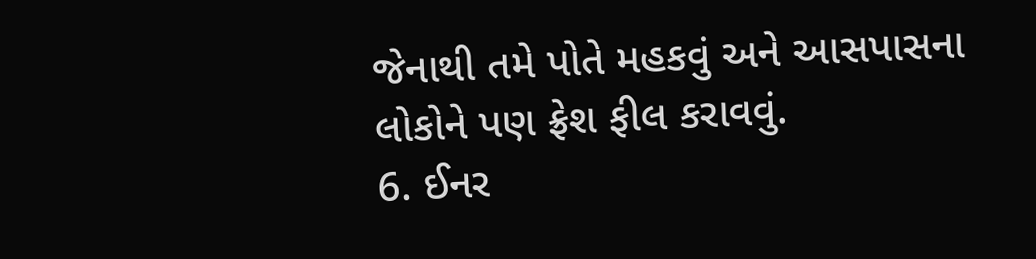જેનાથી તમે પોતે મહકવું અને આસપાસના લોકોને પણ ફ્રેશ ફીલ કરાવવું.
6. ઈનર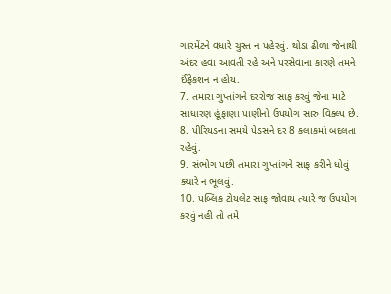ગારમેંટને વધારે ચુસ્ત ન પહેરવું. થોડા ઢીળા જેનાથી અંદર હવા આવતી રહે અને પરસેવાના કારણે તમને ઈંફેકશન ન હોય.
7. તમારા ગુપ્તાંગને દરરોજ સાફ કરવું જેના માટે સાધારણ હૂંફાણા પાણીનો ઉપયોગ સારુ વિક્લ્પ છે.
8. પીરિયડના સમયે પેડસને દર 8 કલાકમાં બદલતા રહેવું.
9. સંભોગ પછી તમારા ગુપ્તાંગને સાફ કરીને ધોવું ક્યારે ન ભૂલવું.
10. પબ્લિક ટોયલેટ સાફ જોવાય ત્યારે જ ઉપયોગ કરવું નહી તો તમે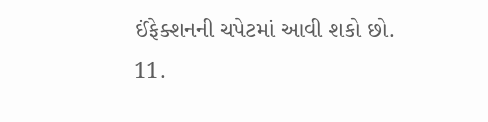ઈંફેક્શનની ચપેટમાં આવી શકો છો.
11.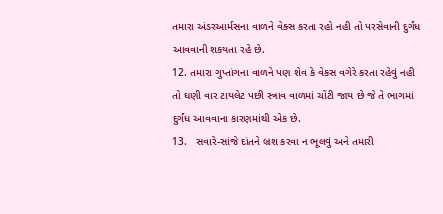તમારા અંડરઆર્મસના વાળને વેક્સ કરતા રહો નહી તો પરસેવાની દુર્ગંધ આવવાની શકયતા રહે છે.
12. તમારા ગુપ્તાંગના વાળને પણ શેવ કે વેકસ વગેરે કરતા રહેવું નહી તો ઘણી વાર ટાયલેટ પછી સ્ત્રાવ વાળમાં ચોંટી જાય છે જે તે ભાગમાં દુર્ગંધ આવવાના કારણમાંથી એક છે.
13.   સવારે-સાંજે દાંતને બ્રશ કરવા ન ભૂલવું અને તમારી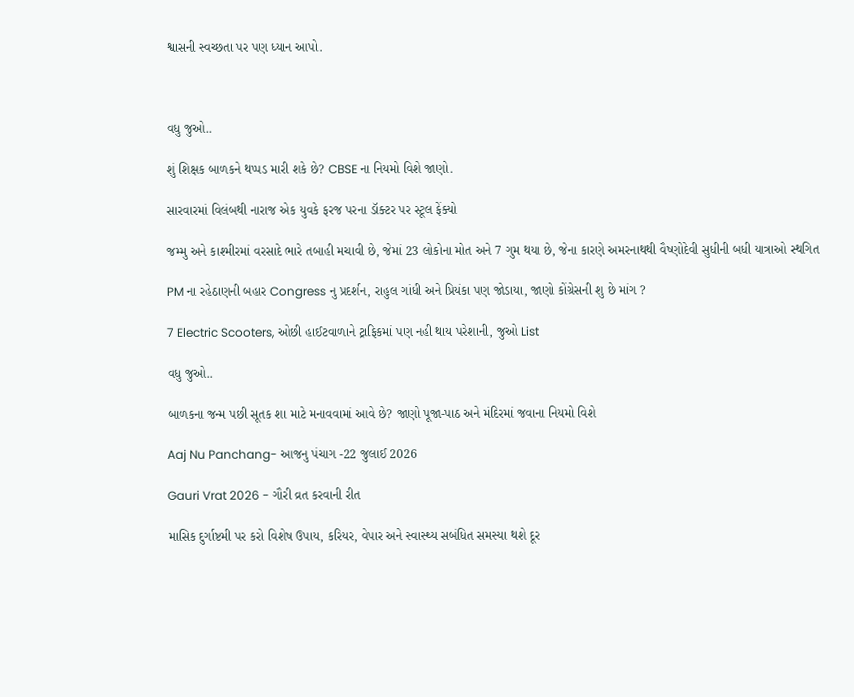શ્વાસની સ્વચ્છતા પર પણ ધ્યાન આપો.



વધુ જુઓ..

શું શિક્ષક બાળકને થપ્પડ મારી શકે છે? CBSE ના નિયમો વિશે જાણો.

સારવારમાં વિલંબથી નારાજ એક યુવકે ફરજ પરના ડૉક્ટર પર સ્ટૂલ ફેંક્યો

જમ્મુ અને કાશ્મીરમાં વરસાદે ભારે તબાહી મચાવી છે, જેમાં 23 લોકોના મોત અને 7 ગુમ થયા છે, જેના કારણે અમરનાથથી વૈષ્ણોદેવી સુધીની બધી યાત્રાઓ સ્થગિત

PM ના રહેઠાણની બહાર Congress નુ પ્રદર્શન, રાહુલ ગાંધી અને પ્રિયંકા પણ જોડાયા, જાણો કોંગ્રેસની શુ છે માંગ ?

7 Electric Scooters, ઓછી હાઈટવાળાને ટ્રાફિકમાં પણ નહી થાય પરેશાની, જુઓ List

વધુ જુઓ..

બાળકના જન્મ પછી સૂતક શા માટે મનાવવામાં આવે છે? જાણો પૂજા-પાઠ અને મંદિરમાં જવાના નિયમો વિશે

Aaj Nu Panchang- આજનુ પંચાગ -22 જુલાઈ 2026

Gauri Vrat 2026 - ગૌરી વ્રત કરવાની રીત

માસિક દુર્ગાષ્ટમી પર કરો વિશેષ ઉપાય, કરિયર, વેપાર અને સ્વાસ્થ્ય સબંધિત સમસ્યા થશે દૂર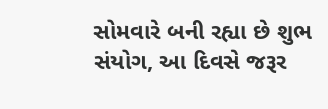સોમવારે બની રહ્યા છે શુભ સંયોગ, આ દિવસે જરૂર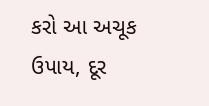કરો આ અચૂક ઉપાય, દૂર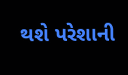થશે પરેશાની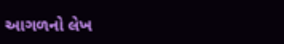આગળનો લેખ